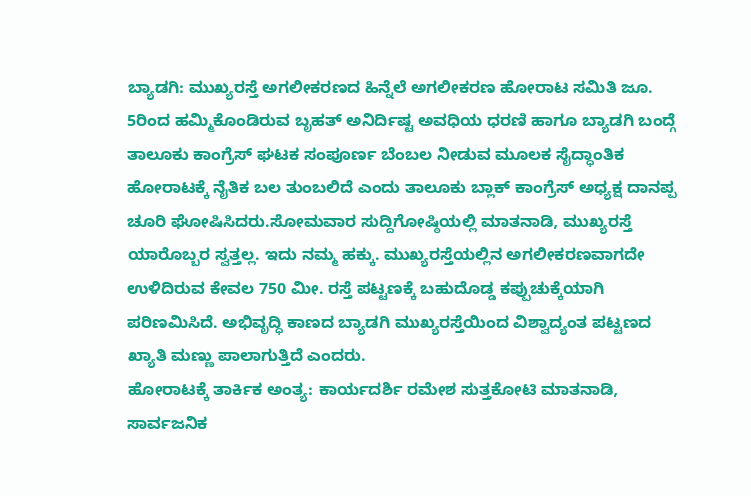ಬ್ಯಾಡಗಿ: ಮುಖ್ಯರಸ್ತೆ ಅಗಲೀಕರಣದ ಹಿನ್ನೆಲೆ ಅಗಲೀಕರಣ ಹೋರಾಟ ಸಮಿತಿ ಜೂ. 5ರಿಂದ ಹಮ್ಮಿಕೊಂಡಿರುವ ಬೃಹತ್ ಅನಿರ್ದಿಷ್ಟ ಅವಧಿಯ ಧರಣಿ ಹಾಗೂ ಬ್ಯಾಡಗಿ ಬಂದ್ಗೆ ತಾಲೂಕು ಕಾಂಗ್ರೆಸ್ ಘಟಕ ಸಂಪೂರ್ಣ ಬೆಂಬಲ ನೀಡುವ ಮೂಲಕ ಸೈದ್ಧಾಂತಿಕ ಹೋರಾಟಕ್ಕೆ ನೈತಿಕ ಬಲ ತುಂಬಲಿದೆ ಎಂದು ತಾಲೂಕು ಬ್ಲಾಕ್ ಕಾಂಗ್ರೆಸ್ ಅಧ್ಯಕ್ಷ ದಾನಪ್ಪ ಚೂರಿ ಘೋಷಿಸಿದರು.ಸೋಮವಾರ ಸುದ್ದಿಗೋಷ್ಠಿಯಲ್ಲಿ ಮಾತನಾಡಿ, ಮುಖ್ಯರಸ್ತೆ ಯಾರೊಬ್ಬರ ಸ್ವತ್ತಲ್ಲ. ಇದು ನಮ್ಮ ಹಕ್ಕು. ಮುಖ್ಯರಸ್ತೆಯಲ್ಲಿನ ಅಗಲೀಕರಣವಾಗದೇ ಉಳಿದಿರುವ ಕೇವಲ 750 ಮೀ. ರಸ್ತೆ ಪಟ್ಟಣಕ್ಕೆ ಬಹುದೊಡ್ಡ ಕಪ್ಪುಚುಕ್ಕೆಯಾಗಿ ಪರಿಣಮಿಸಿದೆ. ಅಭಿವೃದ್ಧಿ ಕಾಣದ ಬ್ಯಾಡಗಿ ಮುಖ್ಯರಸ್ತೆಯಿಂದ ವಿಶ್ವಾದ್ಯಂತ ಪಟ್ಟಣದ ಖ್ಯಾತಿ ಮಣ್ಣು ಪಾಲಾಗುತ್ತಿದೆ ಎಂದರು.
ಹೋರಾಟಕ್ಕೆ ತಾರ್ಕಿಕ ಅಂತ್ಯ: ಕಾರ್ಯದರ್ಶಿ ರಮೇಶ ಸುತ್ತಕೋಟಿ ಮಾತನಾಡಿ, ಸಾರ್ವಜನಿಕ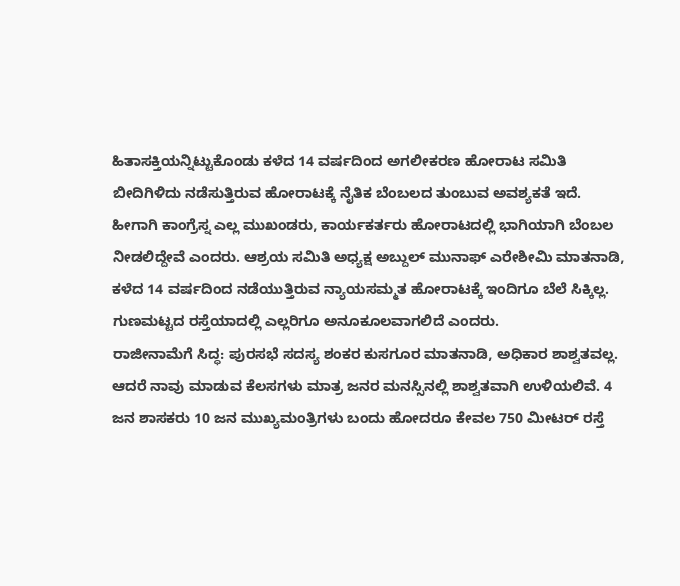ಹಿತಾಸಕ್ತಿಯನ್ನಿಟ್ಟುಕೊಂಡು ಕಳೆದ 14 ವರ್ಷದಿಂದ ಅಗಲೀಕರಣ ಹೋರಾಟ ಸಮಿತಿ ಬೀದಿಗಿಳಿದು ನಡೆಸುತ್ತಿರುವ ಹೋರಾಟಕ್ಕೆ ನೈತಿಕ ಬೆಂಬಲದ ತುಂಬುವ ಅವಶ್ಯಕತೆ ಇದೆ. ಹೀಗಾಗಿ ಕಾಂಗ್ರೆಸ್ನ ಎಲ್ಲ ಮುಖಂಡರು, ಕಾರ್ಯಕರ್ತರು ಹೋರಾಟದಲ್ಲಿ ಭಾಗಿಯಾಗಿ ಬೆಂಬಲ ನೀಡಲಿದ್ದೇವೆ ಎಂದರು. ಆಶ್ರಯ ಸಮಿತಿ ಅಧ್ಯಕ್ಷ ಅಬ್ದುಲ್ ಮುನಾಫ್ ಎರೇಶೀಮಿ ಮಾತನಾಡಿ, ಕಳೆದ 14 ವರ್ಷದಿಂದ ನಡೆಯುತ್ತಿರುವ ನ್ಯಾಯಸಮ್ಮತ ಹೋರಾಟಕ್ಕೆ ಇಂದಿಗೂ ಬೆಲೆ ಸಿಕ್ಕಿಲ್ಲ. ಗುಣಮಟ್ಟದ ರಸ್ತೆಯಾದಲ್ಲಿ ಎಲ್ಲರಿಗೂ ಅನೂಕೂಲವಾಗಲಿದೆ ಎಂದರು.
ರಾಜೀನಾಮೆಗೆ ಸಿದ್ಧ: ಪುರಸಭೆ ಸದಸ್ಯ ಶಂಕರ ಕುಸಗೂರ ಮಾತನಾಡಿ, ಅಧಿಕಾರ ಶಾಶ್ವತವಲ್ಲ. ಆದರೆ ನಾವು ಮಾಡುವ ಕೆಲಸಗಳು ಮಾತ್ರ ಜನರ ಮನಸ್ಸಿನಲ್ಲಿ ಶಾಶ್ವತವಾಗಿ ಉಳಿಯಲಿವೆ. 4 ಜನ ಶಾಸಕರು 10 ಜನ ಮುಖ್ಯಮಂತ್ರಿಗಳು ಬಂದು ಹೋದರೂ ಕೇವಲ 750 ಮೀಟರ್ ರಸ್ತೆ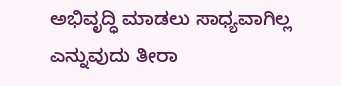ಅಭಿವೃದ್ಧಿ ಮಾಡಲು ಸಾಧ್ಯವಾಗಿಲ್ಲ ಎನ್ನುವುದು ತೀರಾ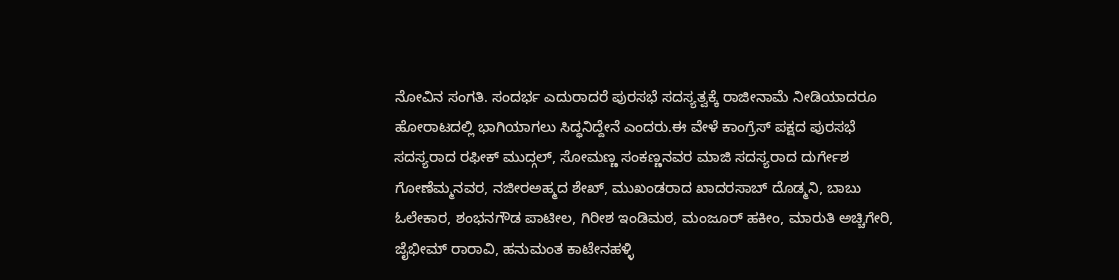ನೋವಿನ ಸಂಗತಿ. ಸಂದರ್ಭ ಎದುರಾದರೆ ಪುರಸಭೆ ಸದಸ್ಯತ್ವಕ್ಕೆ ರಾಜೀನಾಮೆ ನೀಡಿಯಾದರೂ ಹೋರಾಟದಲ್ಲಿ ಭಾಗಿಯಾಗಲು ಸಿದ್ಧನಿದ್ದೇನೆ ಎಂದರು.ಈ ವೇಳೆ ಕಾಂಗ್ರೆಸ್ ಪಕ್ಷದ ಪುರಸಭೆ ಸದಸ್ಯರಾದ ರಫೀಕ್ ಮುದ್ಗಲ್, ಸೋಮಣ್ಣ ಸಂಕಣ್ಣನವರ ಮಾಜಿ ಸದಸ್ಯರಾದ ದುರ್ಗೇಶ ಗೋಣೆಮ್ಮನವರ, ನಜೀರಅಹ್ಮದ ಶೇಖ್, ಮುಖಂಡರಾದ ಖಾದರಸಾಬ್ ದೊಡ್ಮನಿ, ಬಾಬು ಓಲೇಕಾರ, ಶಂಭನಗೌಡ ಪಾಟೀಲ, ಗಿರೀಶ ಇಂಡಿಮಠ, ಮಂಜೂರ್ ಹಕೀಂ, ಮಾರುತಿ ಅಚ್ಚಿಗೇರಿ, ಜೈಭೀಮ್ ರಾರಾವಿ, ಹನುಮಂತ ಕಾಟೇನಹಳ್ಳಿ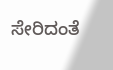ಸೇರಿದಂತೆ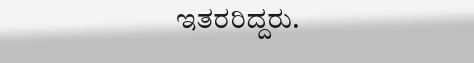ಇತರರಿದ್ದರು.